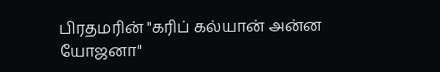பிரதமரின் "கரிப் கல்யான் அன்ன யோஜனா"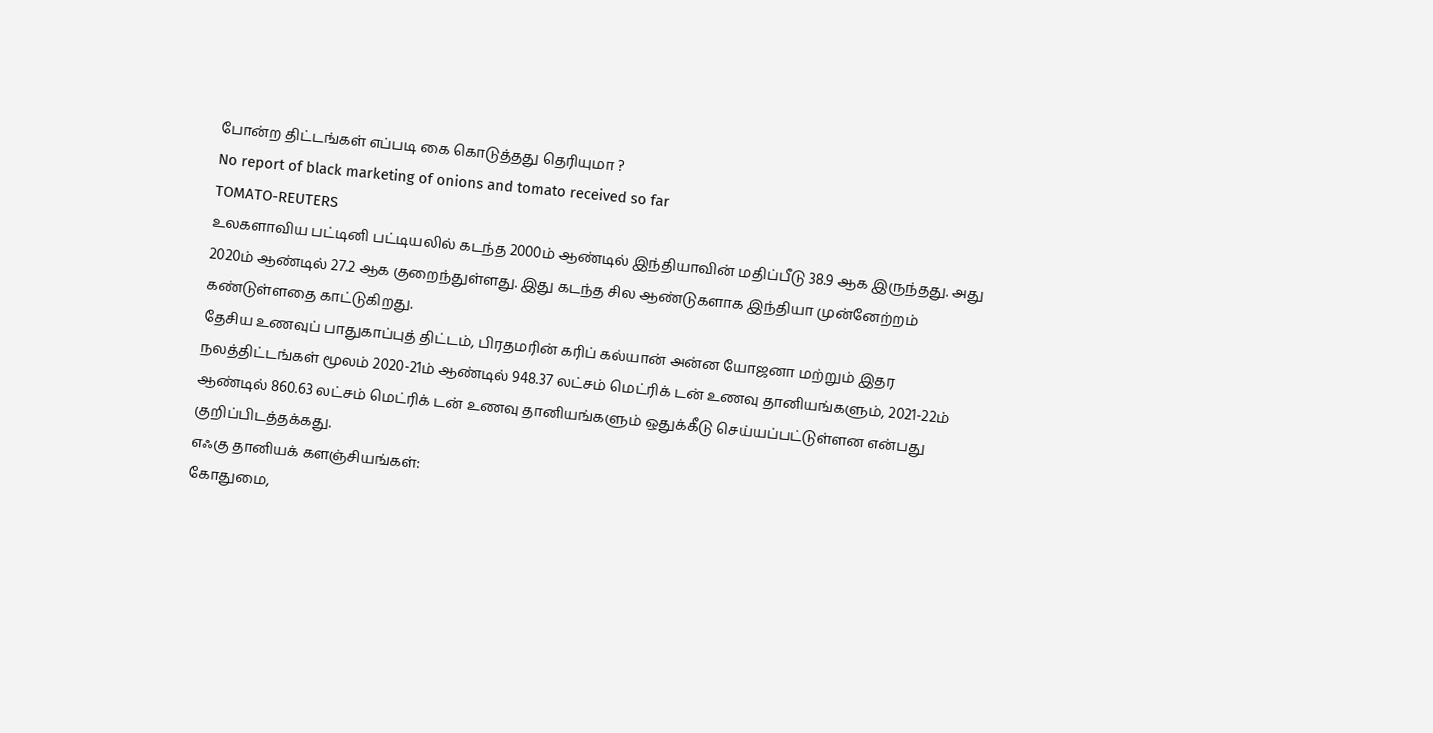போன்ற திட்டங்கள் எப்படி கை கொடுத்தது தெரியுமா ?
No report of black marketing of onions and tomato received so far
TOMATO-REUTERS
உலகளாவிய பட்டினி பட்டியலில் கடந்த 2000ம் ஆண்டில் இந்தியாவின் மதிப்பீடு 38.9 ஆக இருந்தது. அது 2020ம் ஆண்டில் 27.2 ஆக குறைந்துள்ளது. இது கடந்த சில ஆண்டுகளாக இந்தியா முன்னேற்றம் கண்டுள்ளதை காட்டுகிறது.
தேசிய உணவுப் பாதுகாப்புத் திட்டம், பிரதமரின் கரிப் கல்யான் அன்ன யோஜனா மற்றும் இதர நலத்திட்டங்கள் மூலம் 2020-21ம் ஆண்டில் 948.37 லட்சம் மெட்ரிக் டன் உணவு தானியங்களும், 2021-22ம் ஆண்டில் 860.63 லட்சம் மெட்ரிக் டன் உணவு தானியங்களும் ஒதுக்கீடு செய்யப்பட்டுள்ளன என்பது குறிப்பிடத்தக்கது.
எஃகு தானியக் களஞ்சியங்கள்:
கோதுமை,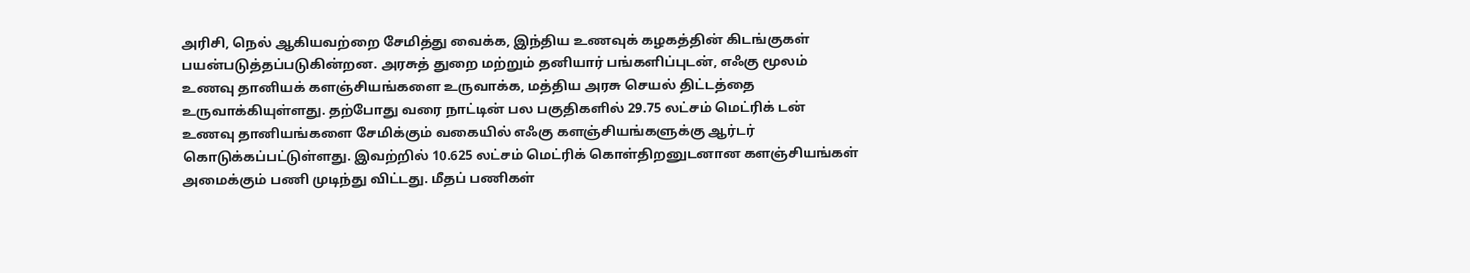அரிசி, நெல் ஆகியவற்றை சேமித்து வைக்க, இந்திய உணவுக் கழகத்தின் கிடங்குகள் பயன்படுத்தப்படுகின்றன. அரசுத் துறை மற்றும் தனியார் பங்களிப்புடன், எஃகு மூலம் உணவு தானியக் களஞ்சியங்களை உருவாக்க, மத்திய அரசு செயல் திட்டத்தை உருவாக்கியுள்ளது. தற்போது வரை நாட்டின் பல பகுதிகளில் 29.75 லட்சம் மெட்ரிக் டன் உணவு தானியங்களை சேமிக்கும் வகையில் எஃகு களஞ்சியங்களுக்கு ஆர்டர் கொடுக்கப்பட்டுள்ளது. இவற்றில் 10.625 லட்சம் மெட்ரிக் கொள்திறனுடனான களஞ்சியங்கள் அமைக்கும் பணி முடிந்து விட்டது. மீதப் பணிகள்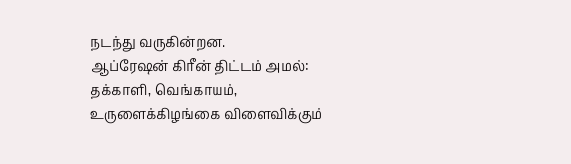நடந்து வருகின்றன.
ஆப்ரேஷன் கிரீன் திட்டம் அமல்:
தக்காளி, வெங்காயம், உருளைக்கிழங்கை விளைவிக்கும்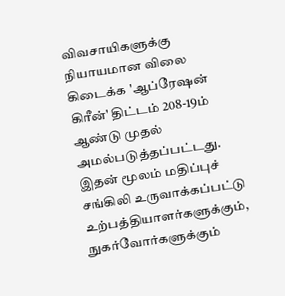விவசாயிகளுக்கு நியாயமான விலை கிடைக்க 'ஆப்ரேஷன் கிரீன்' திட்டம் 208-19ம் ஆண்டு முதல் அமல்படுத்தப்பட்டது. இதன் மூலம் மதிப்புச் சங்கிலி உருவாக்கப்பட்டு உற்பத்தியாளர்களுக்கும், நுகர்வோர்களுக்கும்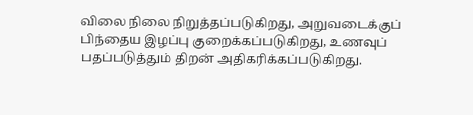விலை நிலை நிறுத்தப்படுகிறது, அறுவடைக்குப் பிந்தைய இழப்பு குறைக்கப்படுகிறது, உணவுப் பதப்படுத்தும் திறன் அதிகரிக்கப்படுகிறது.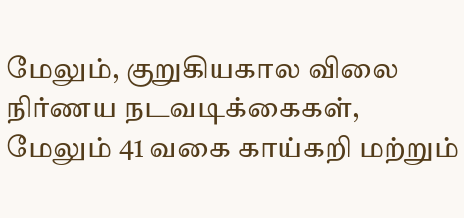மேலும், குறுகியகால விலை நிர்ணய நடவடிக்கைகள், மேலும் 41 வகை காய்கறி மற்றும்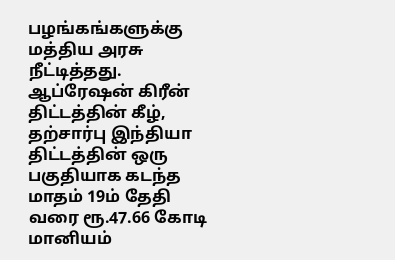பழங்கங்களுக்கு மத்திய அரசு நீட்டித்தது. ஆப்ரேஷன் கிரீன் திட்டத்தின் கீழ், தற்சார்பு இந்தியா திட்டத்தின் ஒரு பகுதியாக கடந்த மாதம் 19ம் தேதி வரை ரூ.47.66 கோடி மானியம்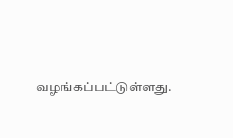வழங்கப்பட்டுள்ளது.